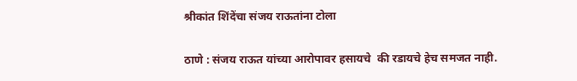श्रीकांत शिंदेंचा संजय राऊतांना टोला

ठाणे : संजय राऊत यांच्या आरोपावर हसायचे  की रडायचे हेच समजत नाही.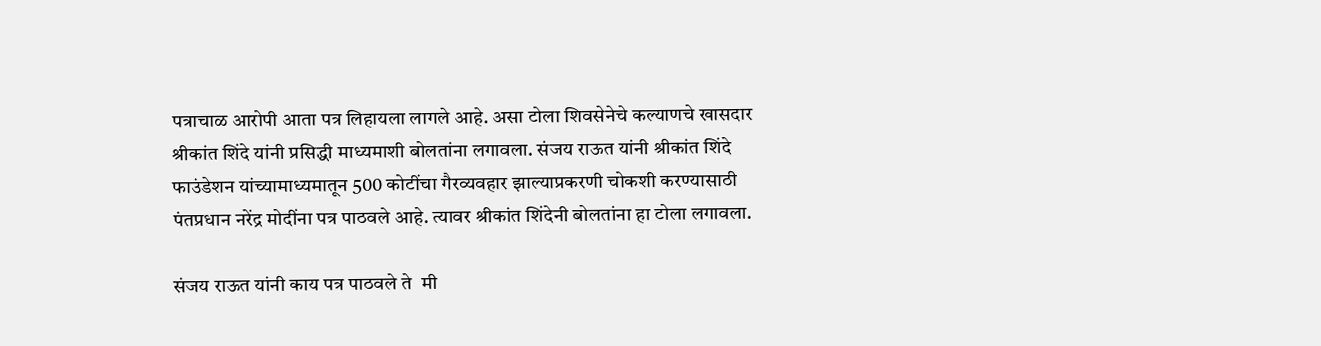पत्राचाळ आरोपी आता पत्र लिहायला लागले आहे. असा टोला शिवसेनेचे कल्याणचे खासदार श्रीकांत शिंदे यांनी प्रसिद्धी माध्यमाशी बोलतांना लगावला. संजय राऊत यांनी श्रीकांत शिंदे फाउंडेशन यांच्यामाध्यमातून 500 कोटींचा गैरव्यवहार झाल्याप्रकरणी चोकशी करण्यासाठी पंतप्रधान नरेंद्र मोदींना पत्र पाठवले आहे. त्यावर श्रीकांत शिंदेनी बोलतांना हा टोला लगावला.

संजय राऊत यांनी काय पत्र पाठवले ते  मी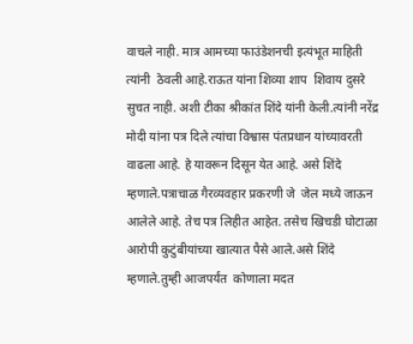वाचले नाही. मात्र आमच्या फाउंडेशनची इत्यंभूत माहिती त्यांनी  ठेवली आहे.राऊत यांना शिव्या शाप  शिवाय दुसरे सुचत नाही. अशी टीका श्रीकांत शिंदे यांनी केली.त्यांनी नरेंद्र मोदी यांना पत्र दिले त्यांचा विश्वास पंतप्रधान यांच्यावरती वाढला आहे. हे यावरून दिसून येत आहे. असे शिंदे म्हणाले.पत्राचाळ गैरव्यवहार प्रकरणी जे  जेल मध्ये जाऊन आलेले आहे. तेच पत्र लिहीत आहेत. तसेच खिचडी घोटाळा आरोपी कुटुंबीयांच्या खात्यात पैसे आले.असे शिंदे म्हणाले.तुम्ही आजपर्यंत  कोणाला मदत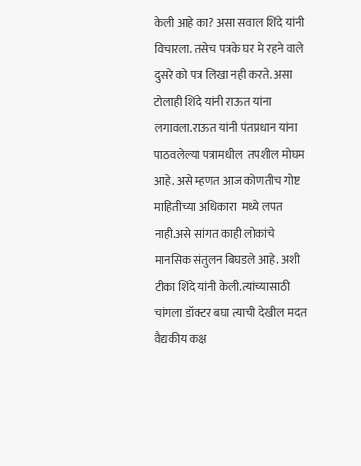केली आहे का? असा सवाल शिंदे यांनी विचारला. तसेच पत्रके घर मे रहने वाले दुसरे को पत्र लिखा नही करते. असा टोलाही शिंदे यांनी राऊत यांना लगावला.राऊत यांनी पंतप्रधान यांना पाठवलेल्या पत्रामधील  तपशील मोघम आहे. असे म्हणत आज कोणतीच गोष्ट माहितीच्या अधिकारा  मध्ये लपत नाही.असे सांगत काही लोकांचे मानसिक संतुलन बिघडले आहे. अशी टीका शिंदे यांनी केली.त्यांच्यासाठी चांगला डॉक्टर बघा त्याची देखील मदत वैद्यकीय कक्ष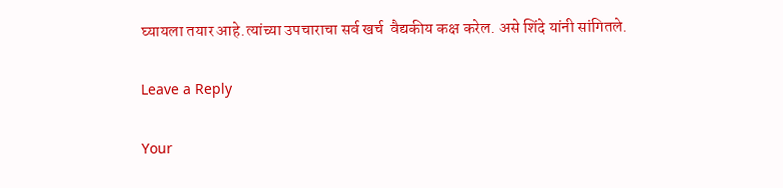घ्यायला तयार आहे.त्यांच्या उपचाराचा सर्व खर्च  वैद्यकीय कक्ष करेल. असे शिंदे यांनी सांगितले.

Leave a Reply

Your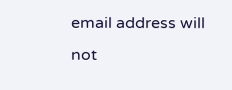email address will not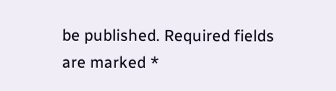be published. Required fields are marked *